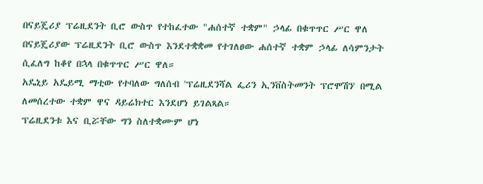በናይጄሪያ ፕሬዚደንት ቢሮ ውስጥ የተከፈተው "ሐሰተኛ ተቋም" ኃላፊ በቁጥጥር ሥር ዋለ
በናይጄሪያው ፕሬዚደንት ቢሮ ውስጥ እንደተቋቋመ የተገለፀው ሐሰተኛ ተቋም ኃላፊ ለሳምንታት ሲፈለግ ከቆየ በኋላ በቁጥጥር ሥር ዋለ።
አዴኒይ አዴይሚ ማቲው የተባለው ግለሰብ 'ፕሬዚደንሻል ፌሪን ኢንቨስትመንት ፕሮሞሽን' በሚል ለመሰረተው ተቋም ዋና ዳይሬክተር እንደሆነ ይገልጻል።
ፕሬዚደንቱ እና ቢሯቸው ግን ስለተቋሙም ሆነ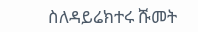ስለዳይሬክተሩ ሹመት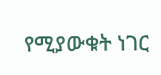የሚያውቁት ነገር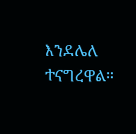እንደሌለ ተናግረዋል።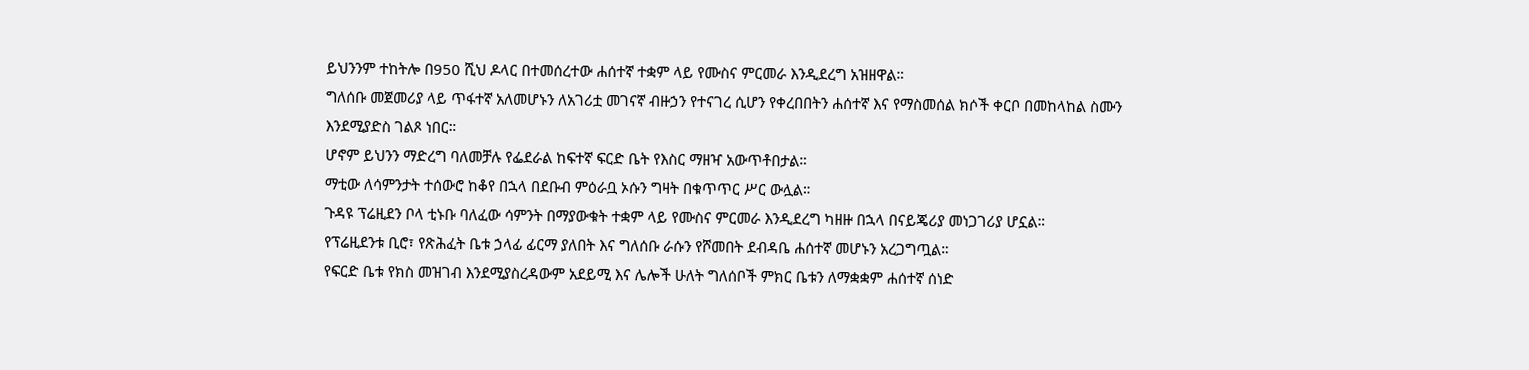ይህንንም ተከትሎ በ950 ሺህ ዶላር በተመሰረተው ሐሰተኛ ተቋም ላይ የሙስና ምርመራ እንዲደረግ አዝዘዋል።
ግለሰቡ መጀመሪያ ላይ ጥፋተኛ አለመሆኑን ለአገሪቷ መገናኛ ብዙኃን የተናገረ ሲሆን የቀረበበትን ሐሰተኛ እና የማስመሰል ክሶች ቀርቦ በመከላከል ስሙን እንደሚያድስ ገልጾ ነበር።
ሆኖም ይህንን ማድረግ ባለመቻሉ የፌደራል ከፍተኛ ፍርድ ቤት የእስር ማዘዣ አውጥቶበታል።
ማቲው ለሳምንታት ተሰውሮ ከቆየ በኋላ በደቡብ ምዕራቧ ኦሱን ግዛት በቁጥጥር ሥር ውሏል።
ጉዳዩ ፕሬዚደን ቦላ ቲኑቡ ባለፈው ሳምንት በማያውቁት ተቋም ላይ የሙስና ምርመራ እንዲደረግ ካዘዙ በኋላ በናይጄሪያ መነጋገሪያ ሆኗል።
የፕሬዚደንቱ ቢሮ፣ የጽሕፈት ቤቱ ኃላፊ ፊርማ ያለበት እና ግለሰቡ ራሱን የሾመበት ደብዳቤ ሐሰተኛ መሆኑን አረጋግጧል።
የፍርድ ቤቱ የክስ መዝገብ እንደሚያስረዳውም አደይሚ እና ሌሎች ሁለት ግለሰቦች ምክር ቤቱን ለማቋቋም ሐሰተኛ ሰነድ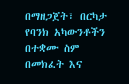በማዘጋጀት፣ በርካታ የባንክ አካውንቶችን በተቋሙ ስም በመክፈት እና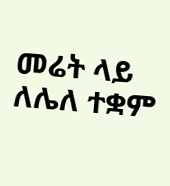መሬት ላይ ለሌለ ተቋም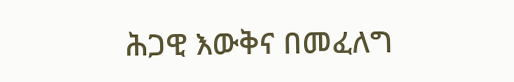ሕጋዊ እውቅና በመፈለግ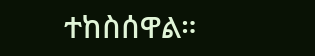ተከስሰዋል።